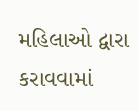મહિલાઓ દ્વારા કરાવવામાં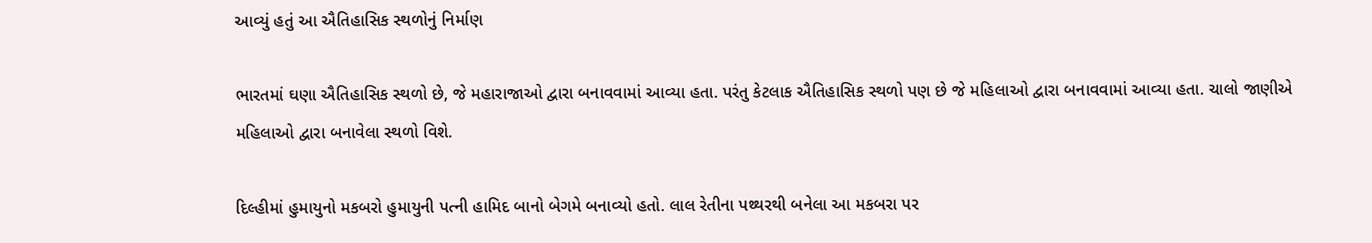આવ્યું હતું આ ઐતિહાસિક સ્થળોનું નિર્માણ

ભારતમાં ઘણા ઐતિહાસિક સ્થળો છે, જે મહારાજાઓ દ્વારા બનાવવામાં આવ્યા હતા. પરંતુ કેટલાક ઐતિહાસિક સ્થળો પણ છે જે મહિલાઓ દ્વારા બનાવવામાં આવ્યા હતા. ચાલો જાણીએ મહિલાઓ દ્વારા બનાવેલા સ્થળો વિશે.

દિલ્હીમાં હુમાયુનો મકબરો હુમાયુની પત્ની હામિદ બાનો બેગમે બનાવ્યો હતો. લાલ રેતીના પથ્થરથી બનેલા આ મકબરા પર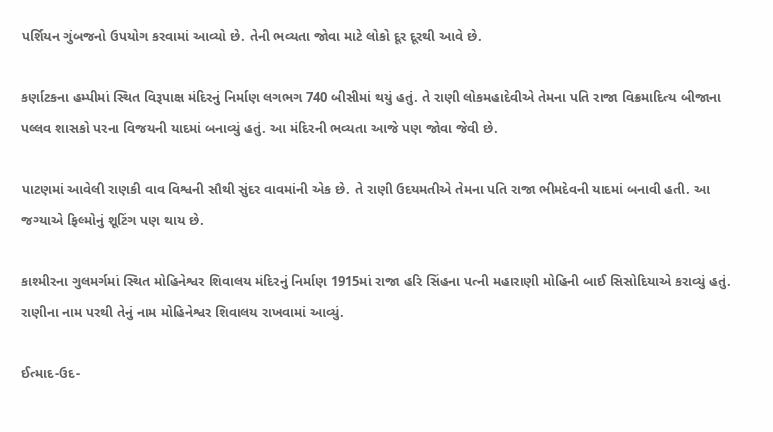પર્શિયન ગુંબજનો ઉપયોગ કરવામાં આવ્યો છે. તેની ભવ્યતા જોવા માટે લોકો દૂર દૂરથી આવે છે.

કર્ણાટકના હમ્પીમાં સ્થિત વિરૂપાક્ષ મંદિરનું નિર્માણ લગભગ 740 બીસીમાં થયું હતું. તે રાણી લોકમહાદેવીએ તેમના પતિ રાજા વિક્રમાદિત્ય બીજાના પલ્લવ શાસકો પરના વિજયની યાદમાં બનાવ્યું હતું. આ મંદિરની ભવ્યતા આજે પણ જોવા જેવી છે.

પાટણમાં આવેલી રાણકી વાવ વિશ્વની સૌથી સુંદર વાવમાંની એક છે. તે રાણી ઉદયમતીએ તેમના પતિ રાજા ભીમદેવની યાદમાં બનાવી હતી. આ જગ્યાએ ફિલ્મોનું શૂટિંગ પણ થાય છે.

કાશ્મીરના ગુલમર્ગમાં સ્થિત મોહિનેશ્વર શિવાલય મંદિરનું નિર્માણ 1915માં રાજા હરિ સિંહના પત્ની મહારાણી મોહિની બાઈ સિસોદિયાએ કરાવ્યું હતું. રાણીના નામ પરથી તેનું નામ મોહિનેશ્વર શિવાલય રાખવામાં આવ્યું.

ઈત્માદ-ઉદ-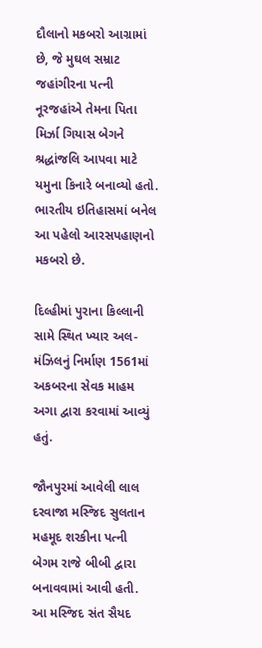દૌલાનો મકબરો આગ્રામાં છે, જે મુઘલ સમ્રાટ જહાંગીરના પત્ની નૂરજહાંએ તેમના પિતા મિર્ઝા ગિયાસ બેગને શ્રદ્ધાંજલિ આપવા માટે યમુના કિનારે બનાવ્યો હતો. ભારતીય ઇતિહાસમાં બનેલ આ પહેલો આરસપહાણનો મકબરો છે.

દિલ્હીમાં પુરાના કિલ્લાની સામે સ્થિત ખ્યાર અલ-મંઝિલનું નિર્માણ 1561માં અકબરના સેવક માહમ અગા દ્વારા કરવામાં આવ્યું હતું.

જૌનપુરમાં આવેલી લાલ દરવાજા મસ્જિદ સુલતાન મહમૂદ શરકીના પત્ની બેગમ રાજે બીબી દ્વારા બનાવવામાં આવી હતી. આ મસ્જિદ સંત સૈયદ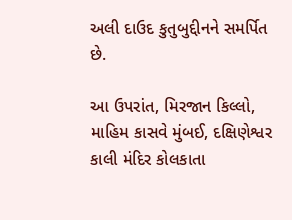અલી દાઉદ કુતુબુદ્દીનને સમર્પિત છે.

આ ઉપરાંત, મિરજાન કિલ્લો, માહિમ કાસવે મુંબઈ, દક્ષિણેશ્વર કાલી મંદિર કોલકાતા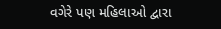વગેરે પણ મહિલાઓ દ્વારા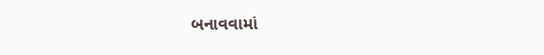બનાવવામાં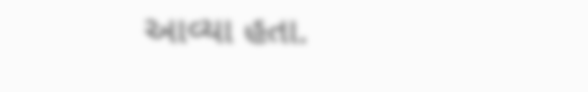આવ્યા હતા.